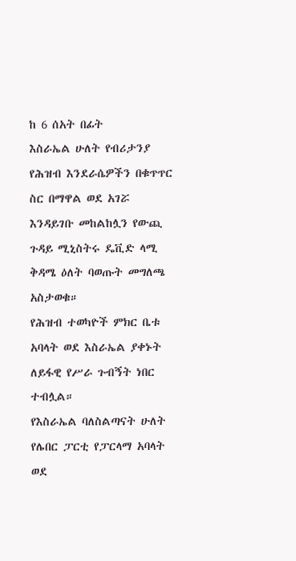ከ 6 ሰአት በፊት
እስራኤል ሁለት የብሪታንያ የሕዝብ እንደራሴዎችን በቁጥጥር ስር በማዋል ወደ አገሯ እንዳይገቡ መከልከሏን የውጪ ጉዳይ ሚኒስትሩ ዴቪድ ላሚ ቅዳሜ ዕለት ባወጡት መግለጫ አስታወቁ።
የሕዝብ ተወካዮች ምክር ቤቱ አባላት ወደ እስራኤል ያቀኑት ለይፋዊ የሥራ ጉብኝት ነበር ተብሏል።
የእስራኤል ባለስልጣናት ሁለት የሌበር ፓርቲ የፓርላማ አባላት ወደ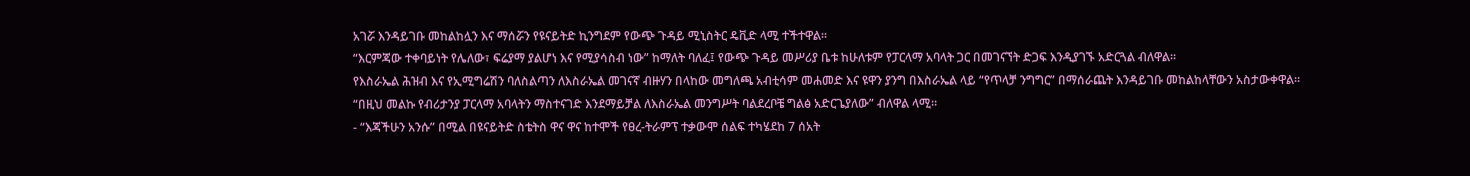አገሯ እንዳይገቡ መከልከሏን እና ማሰሯን የዩናይትድ ኪንግደም የውጭ ጉዳይ ሚኒስትር ዴቪድ ላሚ ተችተዋል።
“እርምጃው ተቀባይነት የሌለው፣ ፍሬያማ ያልሆነ እና የሚያሳስብ ነው” ከማለት ባለፈ፤ የውጭ ጉዳይ መሥሪያ ቤቱ ከሁለቱም የፓርላማ አባላት ጋር በመገናኘት ድጋፍ እንዲያገኙ አድርጓል ብለዋል።
የእስራኤል ሕዝብ እና የኢሚግሬሽን ባለስልጣን ለእስራኤል መገናኛ ብዙሃን በላከው መግለጫ አብቲሳም መሐመድ እና ዩዋን ያንግ በእስራኤል ላይ “የጥላቻ ንግግር” በማሰራጨት እንዳይገቡ መከልከላቸውን አስታውቀዋል።
“በዚህ መልኩ የብሪታንያ ፓርላማ አባላትን ማስተናገድ እንደማይቻል ለእስራኤል መንግሥት ባልደረቦቼ ግልፅ አድርጌያለው” ብለዋል ላሚ።
- “እጃችሁን አንሱ” በሚል በዩናይትድ ስቴትስ ዋና ዋና ከተሞች የፀረ-ትራምፕ ተቃውሞ ሰልፍ ተካሄደከ 7 ሰአት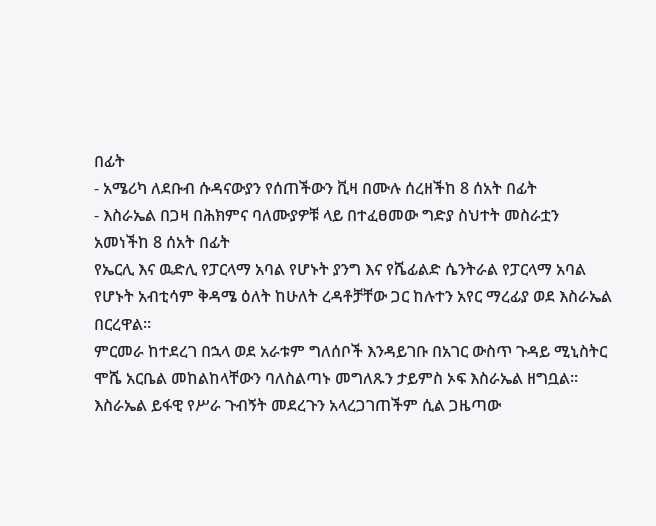በፊት
- አሜሪካ ለደቡብ ሱዳናውያን የሰጠችውን ቪዛ በሙሉ ሰረዘችከ 8 ሰአት በፊት
- እስራኤል በጋዛ በሕክምና ባለሙያዎቹ ላይ በተፈፀመው ግድያ ስህተት መስራቷን አመነችከ 8 ሰአት በፊት
የኤርሊ እና ዉድሊ የፓርላማ አባል የሆኑት ያንግ እና የሼፊልድ ሴንትራል የፓርላማ አባል የሆኑት አብቲሳም ቅዳሜ ዕለት ከሁለት ረዳቶቻቸው ጋር ከሉተን አየር ማረፊያ ወደ እስራኤል በርረዋል።
ምርመራ ከተደረገ በኋላ ወደ አራቱም ግለሰቦች እንዳይገቡ በአገር ውስጥ ጉዳይ ሚኒስትር ሞሼ አርቤል መከልከላቸውን ባለስልጣኑ መግለጹን ታይምስ ኦፍ እስራኤል ዘግቧል።
እስራኤል ይፋዊ የሥራ ጉብኝት መደረጉን አላረጋገጠችም ሲል ጋዜጣው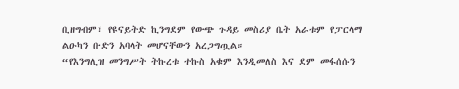ቢዘግብም፣ የዩናይትድ ኪንግደም የውጭ ጉዳይ መስሪያ ቤት አራቱም የፓርላማ ልዑካን ቡድን አባላት መሆናቸውን አረጋግጧል።
“የእንግሊዝ መንግሥት ትኩረቱ ተኩስ አቁም እንዲመለስ እና ደም መፋሰሱን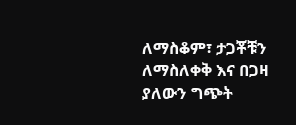ለማስቆም፣ ታጋቾቹን ለማስለቀቅ እና በጋዛ ያለውን ግጭት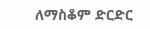ለማስቆም ድርድር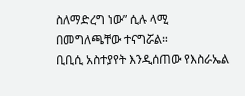ስለማድረግ ነው” ሲሉ ላሚ በመግለጫቸው ተናግሯል።
ቢቢሲ አስተያየት እንዲሰጠው የእስራኤል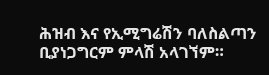ሕዝብ እና የኢሚግሬሽን ባለስልጣን ቢያነጋግርም ምላሽ አላገኘም።